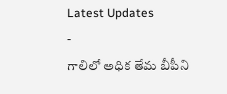Latest Updates
-
గాలిలో అధిక తేమ బీపీని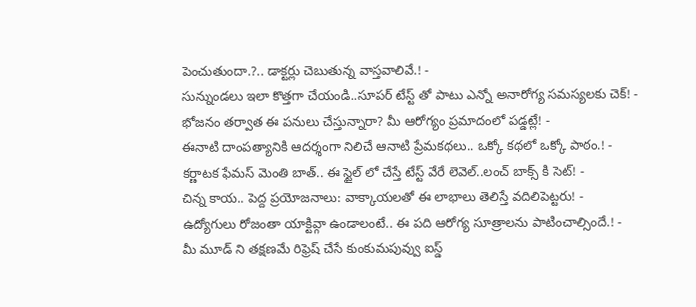పెంచుతుందా.?.. డాక్టర్లు చెబుతున్న వాస్తవాలివే.! -
సున్నుండలు ఇలా కొత్తగా చేయండి..సూపర్ టేస్ట్ తో పాటు ఎన్నో అనారోగ్య సమస్యలకు చెక్! -
భోజనం తర్వాత ఈ పనులు చేస్తున్నారా? మీ ఆరోగ్యం ప్రమాదంలో పడ్డట్లే! -
ఈనాటి దాంపత్యానికి ఆదర్శంగా నిలిచే ఆనాటి ప్రేమకథలు.. ఒక్కో కథలో ఒక్కో పాఠం.! -
కర్ణాటక ఫేమస్ మెంతి బాత్.. ఈ స్టైల్ లో చేస్తే టేస్ట్ వేరే లెవెల్..లంచ్ బాక్స్ కి సెట్! -
చిన్న కాయ.. పెద్ద ప్రయోజనాలు: వాక్కాయలతో ఈ లాభాలు తెలిస్తే వదిలిపెట్టరు! -
ఉద్యోగులు రోజంతా యాక్టివ్గా ఉండాలంటే.. ఈ పది ఆరోగ్య సూత్రాలను పాటించాల్సిందే.! -
మీ మూడ్ ని తక్షణమే రిఫ్రెష్ చేసే కుంకుమపువ్వు ఐస్డ్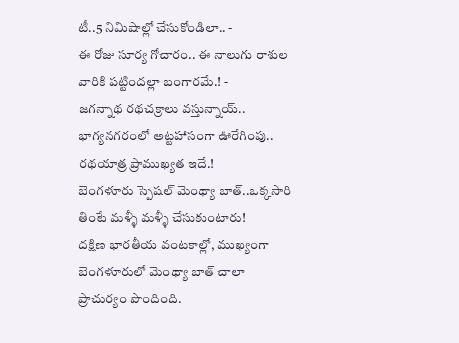టీ..5 నిమిషాల్లో చేసుకోండిలా.. -
ఈ రోజు సూర్య గోచారం.. ఈ నాలుగు రాశుల వారికి పట్టిందల్లా బంగారమే.! -
జగన్నాథ రథచక్రాలు వస్తున్నాయ్.. భాగ్యనగరంలో అట్టహాసంగా ఊరేగింపు.. రథయాత్ర ప్రాముఖ్యత ఇదే.!
బెంగళూరు స్పెషల్ మెంథ్యా బాత్..ఒక్కసారి తింటే మళ్ళీ మళ్ళీ చేసుకుంటారు!
దక్షిణ భారతీయ వంటకాల్లో, ముఖ్యంగా బెంగళూరులో మెంథ్యా బాత్ చాలా ప్రాచుర్యం పొందింది.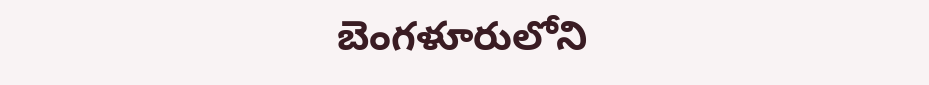బెంగళూరులోని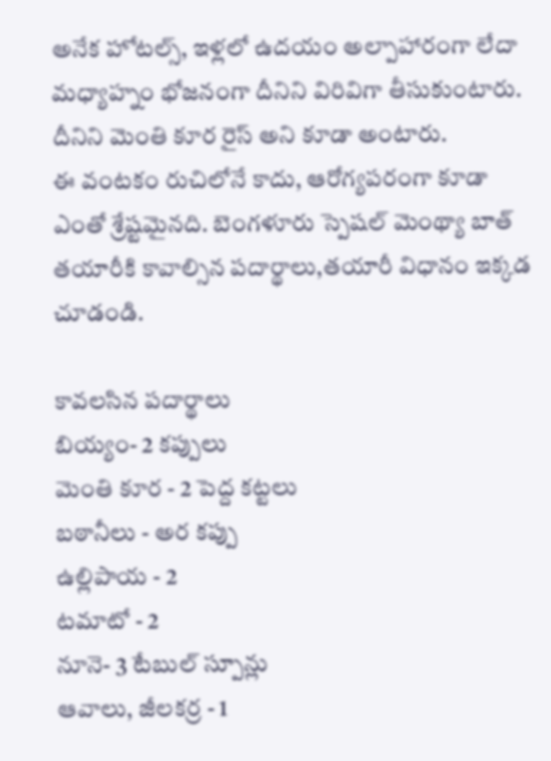అనేక హోటల్స్, ఇళ్లలో ఉదయం అల్పాహారంగా లేదా మధ్యాహ్నం భోజనంగా దీనిని విరివిగా తీసుకుంటారు. దీనిని మెంతి కూర రైస్ అని కూడా అంటారు.
ఈ వంటకం రుచిలోనే కాదు, ఆరోగ్యపరంగా కూడా ఎంతో శ్రేష్టమైనది. బెంగళూరు స్పెషల్ మెంథ్యా బాత్ తయారీకి కావాల్సిన పదార్థాలు,తయారీ విధానం ఇక్కడ చూడండి.

కావలసిన పదార్థాలు
బియ్యం- 2 కప్పులు
మెంతి కూర - 2 పెద్ద కట్టలు
బఠానీలు - అర కప్పు
ఉల్లిపాయ - 2
టమాటో - 2
నూనె- 3 టేబుల్ స్పూన్లు
ఆవాలు, జీలకర్ర - 1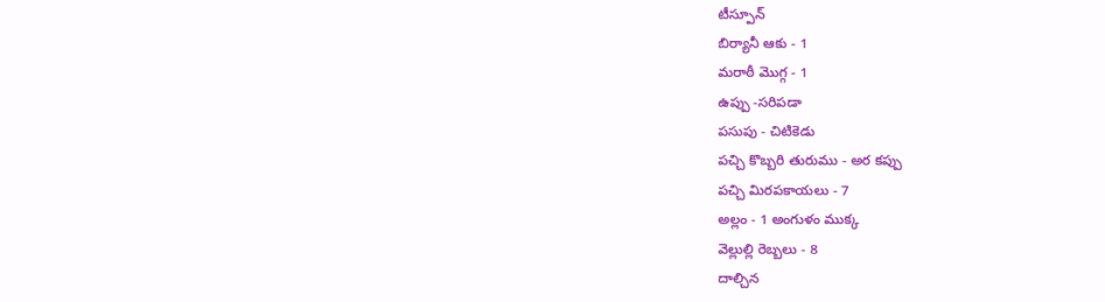టీస్పూన్
బిర్యానీ ఆకు - 1
మరాఠీ మొగ్గ - 1
ఉప్పు -సరిపడా
పసుపు - చిటికెడు
పచ్చి కొబ్బరి తురుము - అర కప్పు
పచ్చి మిరపకాయలు - 7
అల్లం - 1 అంగుళం ముక్క
వెల్లుల్లి రెబ్బలు - 8
దాల్చిన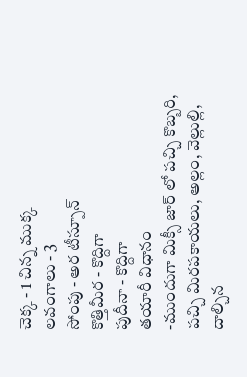చెక్క - 1 చిన్న ముక్క
లవంగాలు - 3
సోంపు - అర టీస్పూన్
కొత్తిమీర - కొద్దిగా
పుదీనా - కొద్దిగా
తయారీ విధానం
-ముందుగా మిక్సీ జార్ లో పచ్చి కొబ్బరి, పచ్చి మిరపకాయలు, అల్లం, వెల్లుల్లి, దాల్చిన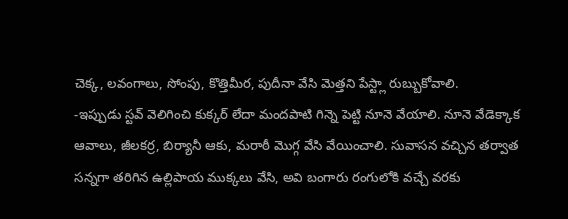చెక్క, లవంగాలు, సోంపు, కొత్తిమీర, పుదీనా వేసి మెత్తని పేస్ట్లా రుబ్బుకోవాలి.
-ఇప్పుడు స్టవ్ వెలిగించి కుక్కర్ లేదా మందపాటి గిన్నె పెట్టి నూనె వేయాలి. నూనె వేడెక్కాక ఆవాలు, జీలకర్ర, బిర్యానీ ఆకు, మరాఠీ మొగ్గ వేసి వేయించాలి. సువాసన వచ్చిన తర్వాత సన్నగా తరిగిన ఉల్లిపాయ ముక్కలు వేసి, అవి బంగారు రంగులోకి వచ్చే వరకు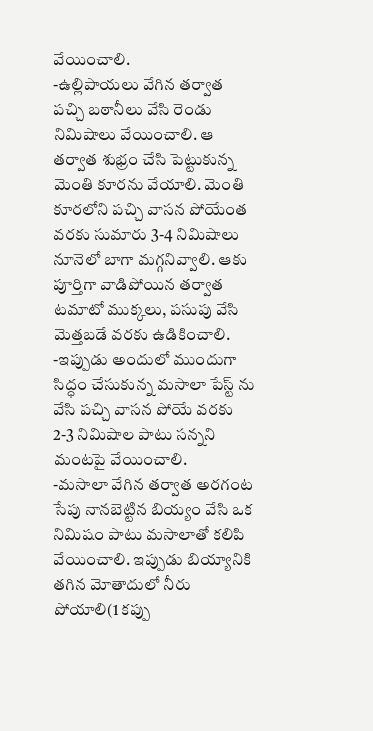వేయించాలి.
-ఉల్లిపాయలు వేగిన తర్వాత పచ్చి బఠానీలు వేసి రెండు నిమిషాలు వేయించాలి. ఆ తర్వాత శుభ్రం చేసి పెట్టుకున్న మెంతి కూరను వేయాలి. మెంతి కూరలోని పచ్చి వాసన పోయేంత వరకు సుమారు 3-4 నిమిషాలు నూనెలో బాగా మగ్గనివ్వాలి. ఆకు పూర్తిగా వాడిపోయిన తర్వాత టమాటో ముక్కలు, పసుపు వేసి మెత్తబడే వరకు ఉడికించాలి.
-ఇప్పుడు అందులో ముందుగా సిద్ధం చేసుకున్న మసాలా పేస్ట్ ను వేసి పచ్చి వాసన పోయే వరకు 2-3 నిమిషాల పాటు సన్నని మంటపై వేయించాలి.
-మసాలా వేగిన తర్వాత అరగంట సేపు నానబెట్టిన బియ్యం వేసి ఒక నిమిషం పాటు మసాలాతో కలిపి వేయించాలి. ఇప్పుడు బియ్యానికి తగిన మోతాదులో నీరు పోయాలి(1 కప్పు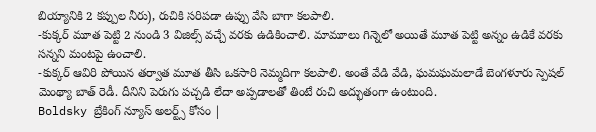బియ్యానికి 2 కప్పుల నీరు), రుచికి సరిపడా ఉప్పు వేసి బాగా కలపాలి.
-కుక్కర్ మూత పెట్టి 2 నుండి 3 విజిల్స్ వచ్చే వరకు ఉడికించాలి. మామూలు గిన్నెలో అయితే మూత పెట్టి అన్నం ఉడికే వరకు సన్నని మంటపై ఉంచాలి.
-కుక్కర్ ఆవిరి పోయిన తర్వాత మూత తీసి ఒకసారి నెమ్మదిగా కలపాలి. అంతే వేడి వేడి, ఘమఘమలాడే బెంగళూరు స్పెషల్ మెంథ్యా బాత్ రెడీ. దీనిని పెరుగు పచ్చడి లేదా అప్పడాలతో తింటే రుచి అద్భుతంగా ఉంటుంది.
Boldsky బ్రేకింగ్ న్యూస్ అలర్ట్స్ కోసం |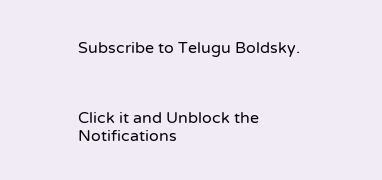Subscribe to Telugu Boldsky.



Click it and Unblock the Notifications